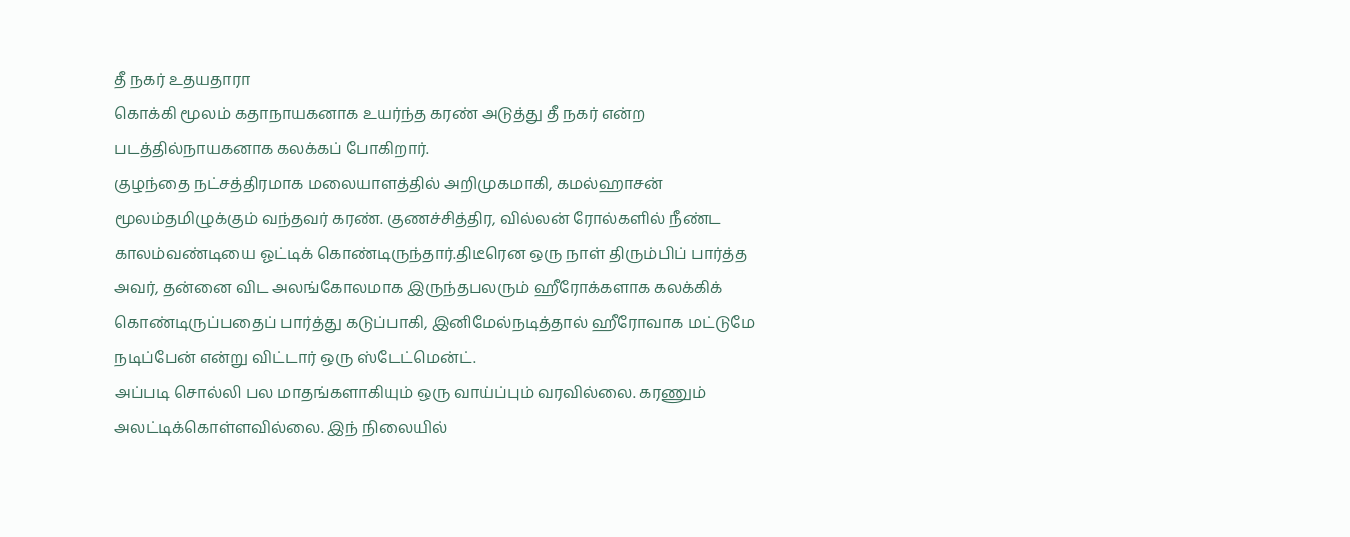தீ நகர் உதயதாரா
கொக்கி மூலம் கதாநாயகனாக உயர்ந்த கரண் அடுத்து தீ நகர் என்ற படத்தில்நாயகனாக கலக்கப் போகிறார்.
குழந்தை நட்சத்திரமாக மலையாளத்தில் அறிமுகமாகி, கமல்ஹாசன் மூலம்தமிழுக்கும் வந்தவர் கரண். குணச்சித்திர, வில்லன் ரோல்களில் நீண்ட காலம்வண்டியை ஓட்டிக் கொண்டிருந்தார்.திடீரென ஒரு நாள் திரும்பிப் பார்த்த அவர், தன்னை விட அலங்கோலமாக இருந்தபலரும் ஹீரோக்களாக கலக்கிக் கொண்டிருப்பதைப் பார்த்து கடுப்பாகி, இனிமேல்நடித்தால் ஹீரோவாக மட்டுமே நடிப்பேன் என்று விட்டார் ஒரு ஸ்டேட்மென்ட்.
அப்படி சொல்லி பல மாதங்களாகியும் ஒரு வாய்ப்பும் வரவில்லை. கரணும் அலட்டிக்கொள்ளவில்லை. இந் நிலையில்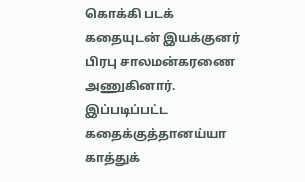கொக்கி படக் கதையுடன் இயக்குனர் பிரபு சாலமன்கரணை அணுகினார். இப்படிப்பட்ட கதைக்குத்தானய்யா காத்துக்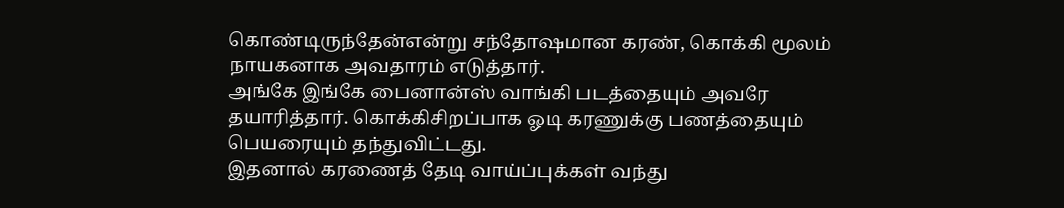கொண்டிருந்தேன்என்று சந்தோஷமான கரண், கொக்கி மூலம் நாயகனாக அவதாரம் எடுத்தார்.
அங்கே இங்கே பைனான்ஸ் வாங்கி படத்தையும் அவரே தயாரித்தார். கொக்கிசிறப்பாக ஓடி கரணுக்கு பணத்தையும் பெயரையும் தந்துவிட்டது.
இதனால் கரணைத் தேடி வாய்ப்புக்கள் வந்து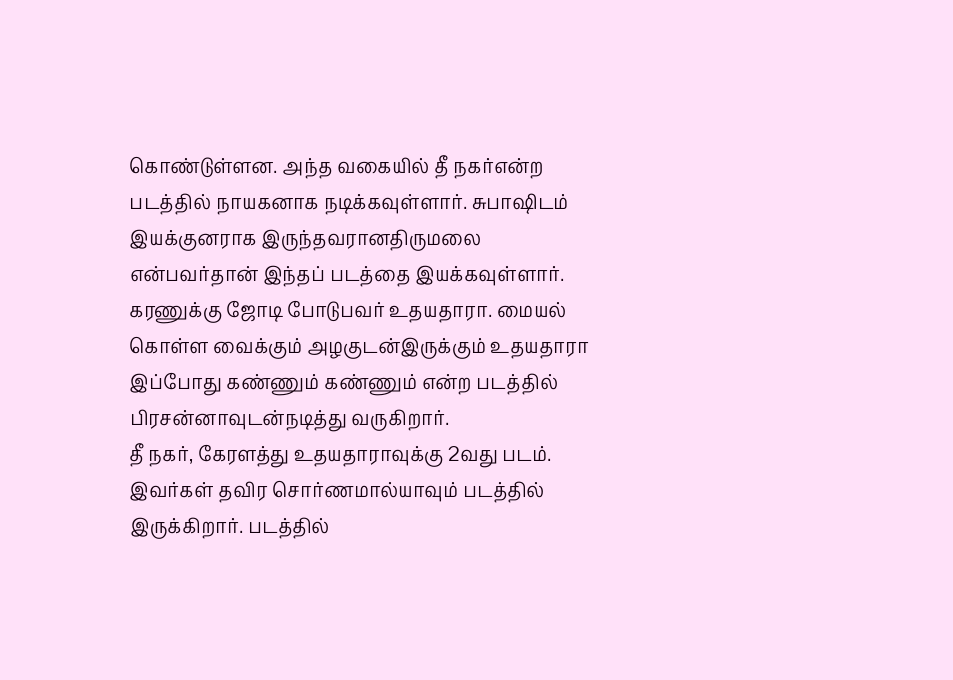கொண்டுள்ளன. அந்த வகையில் தீ நகர்என்ற படத்தில் நாயகனாக நடிக்கவுள்ளார். சுபாஷிடம் இயக்குனராக இருந்தவரானதிருமலை என்பவர்தான் இந்தப் படத்தை இயக்கவுள்ளார்.
கரணுக்கு ஜோடி போடுபவர் உதயதாரா. மையல் கொள்ள வைக்கும் அழகுடன்இருக்கும் உதயதாரா இப்போது கண்ணும் கண்ணும் என்ற படத்தில் பிரசன்னாவுடன்நடித்து வருகிறார்.
தீ நகர், கேரளத்து உதயதாராவுக்கு 2வது படம்.
இவர்கள் தவிர சொர்ணமால்யாவும் படத்தில் இருக்கிறார். படத்தில்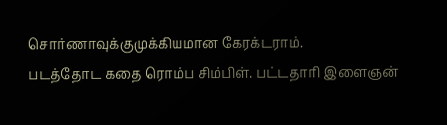சொர்ணாவுக்குமுக்கியமான கேரக்டராம்.
படத்தோட கதை ரொம்ப சிம்பிள். பட்டதாரி இளைஞன்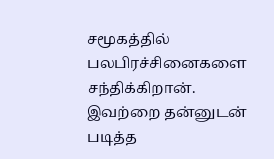சமூகத்தில் பலபிரச்சினைகளை சந்திக்கிறான். இவற்றை தன்னுடன் படித்த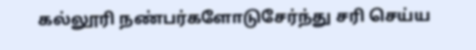கல்லூரி நண்பர்களோடுசேர்ந்து சரி செய்ய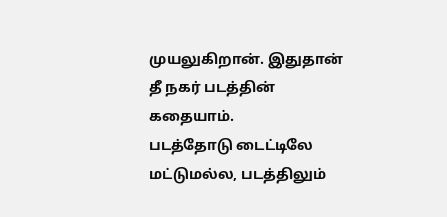முயலுகிறான். இதுதான் தீ நகர் படத்தின் கதையாம்.
படத்தோடு டைட்டிலே மட்டுமல்ல, படத்திலும்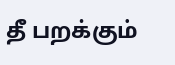தீ பறக்கும்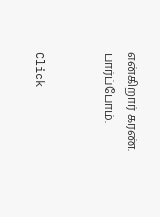என்கிறார் கரண்.
பார்ப்போம்.


Click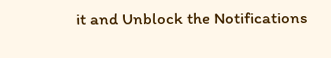it and Unblock the Notifications